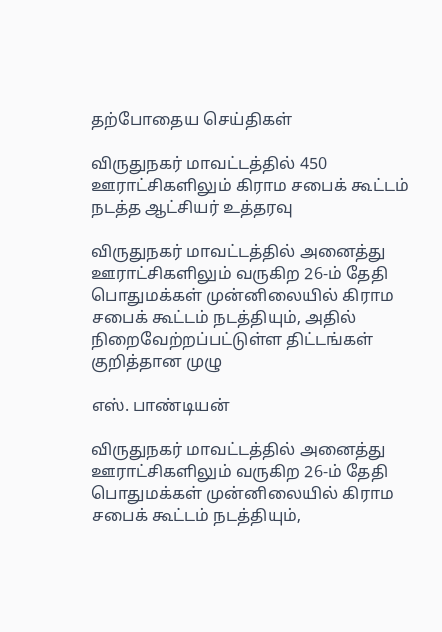தற்போதைய செய்திகள்

விருதுநகர் மாவட்டத்தில் 450 ஊராட்சிகளிலும் கிராம சபைக் கூட்டம் நடத்த ஆட்சியர் உத்தரவு

விருதுநகர் மாவட்டத்தில் அனைத்து ஊராட்சிகளிலும் வருகிற 26-ம் தேதி பொதுமக்கள் முன்னிலையில் கிராம சபைக் கூட்டம் நடத்தியும், அதில் நிறைவேற்றப்பட்டுள்ள திட்டங்கள் குறித்தான முழு

எஸ். பாண்டியன்

விருதுநகர் மாவட்டத்தில் அனைத்து ஊராட்சிகளிலும் வருகிற 26-ம் தேதி பொதுமக்கள் முன்னிலையில் கிராம சபைக் கூட்டம் நடத்தியும்,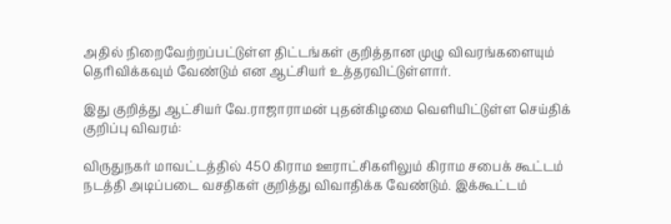அதில் நிறைவேற்றப்பட்டுள்ள திட்டங்கள் குறித்தான முழு விவரங்களையும் தெரிவிக்கவும் வேண்டும் என ஆட்சியர் உத்தரவிட்டுள்ளார்.

இது குறித்து ஆட்சியர் வே.ராஜாராமன் புதன்கிழமை வெளியிட்டுள்ள செய்திக் குறிப்பு விவரம்:

விருதுநகர் மாவட்டத்தில் 450 கிராம ஊராட்சிகளிலும் கிராம சபைக் கூட்டம் நடத்தி அடிப்படை வசதிகள் குறித்து விவாதிக்க வேண்டும். இக்கூட்டம்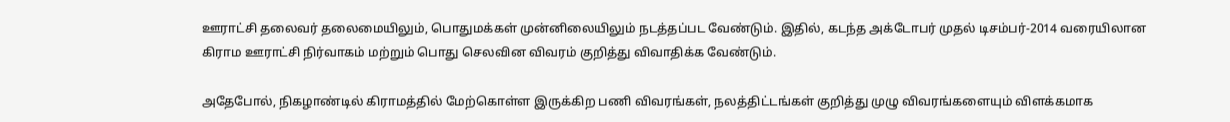ஊராட்சி தலைவர் தலைமையிலும், பொதுமக்கள் முன்னிலையிலும் நடத்தப்பட வேண்டும். இதில், கடந்த அக்டோபர் முதல் டிசம்பர்-2014 வரையிலான கிராம ஊராட்சி நிர்வாகம் மற்றும் பொது செலவின விவரம் குறித்து விவாதிக்க வேண்டும்.

அதேபோல், நிகழாண்டில் கிராமத்தில் மேற்கொள்ள இருக்கிற பணி விவரங்கள், நலத்திட்டங்கள் குறித்து முழு விவரங்களையும் விளக்கமாக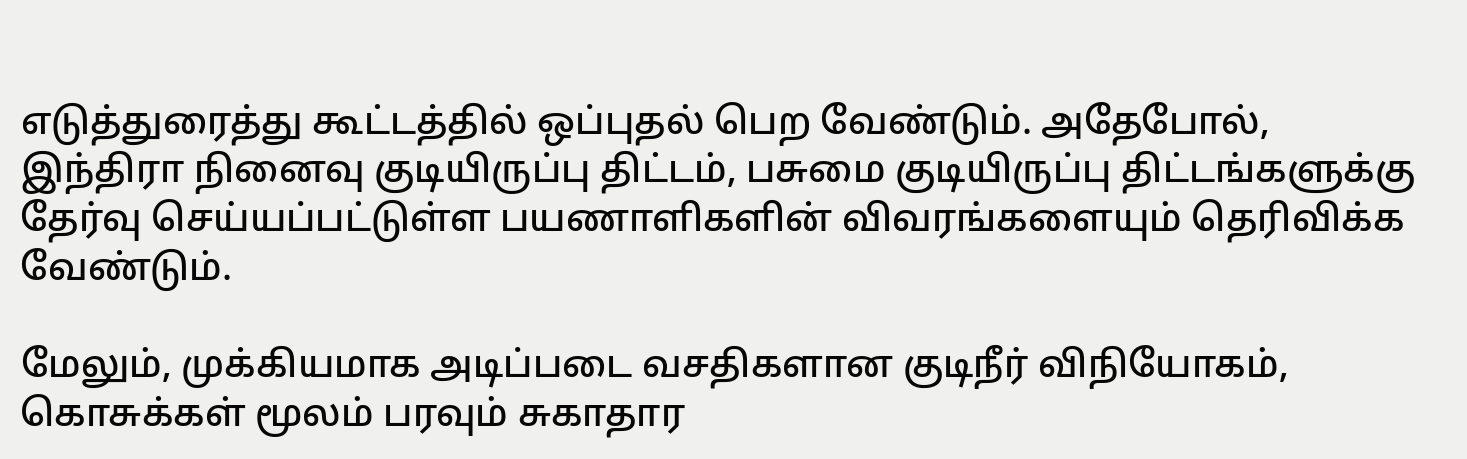எடுத்துரைத்து கூட்டத்தில் ஒப்புதல் பெற வேண்டும். அதேபோல், இந்திரா நினைவு குடியிருப்பு திட்டம், பசுமை குடியிருப்பு திட்டங்களுக்கு தேர்வு செய்யப்பட்டுள்ள பயணாளிகளின் விவரங்களையும் தெரிவிக்க வேண்டும்.

மேலும், முக்கியமாக அடிப்படை வசதிகளான குடிநீர் விநியோகம், கொசுக்கள் மூலம் பரவும் சுகாதார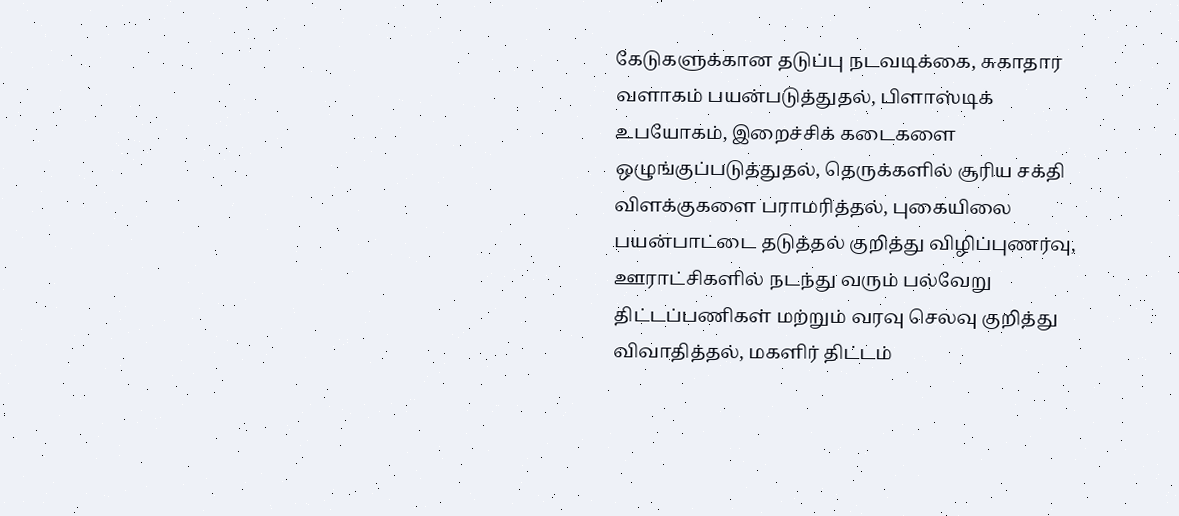கேடுகளுக்கான தடுப்பு நடவடிக்கை, சுகாதார வளாகம் பயன்படுத்துதல், பிளாஸ்டிக் உபயோகம், இறைச்சிக் கடைகளை ஒழுங்குப்படுத்துதல், தெருக்களில் சூரிய சக்தி விளக்குகளை பராமரித்தல், புகையிலை பயன்பாட்டை தடுத்தல் குறித்து விழிப்புணர்வு, ஊராட்சிகளில் நடந்து வரும் பல்வேறு திட்டப்பணிகள் மற்றும் வரவு செலவு குறித்து விவாதித்தல், மகளிர் திட்டம்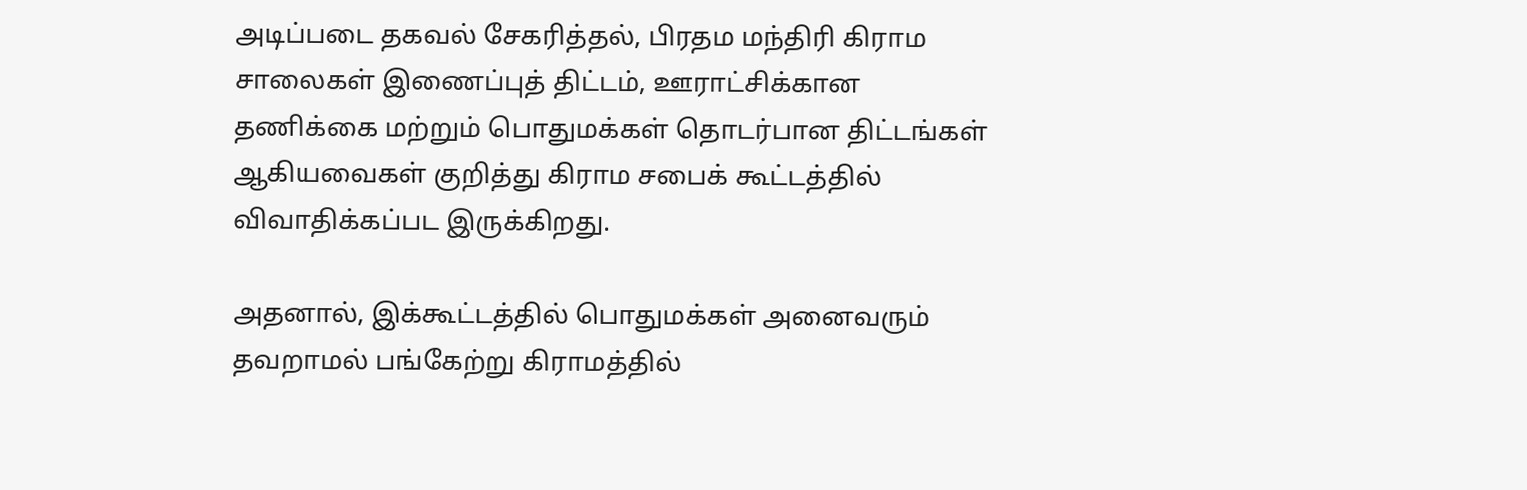அடிப்படை தகவல் சேகரித்தல், பிரதம மந்திரி கிராம சாலைகள் இணைப்புத் திட்டம், ஊராட்சிக்கான  தணிக்கை மற்றும் பொதுமக்கள் தொடர்பான திட்டங்கள் ஆகியவைகள் குறித்து கிராம சபைக் கூட்டத்தில் விவாதிக்கப்பட இருக்கிறது.

அதனால், இக்கூட்டத்தில் பொதுமக்கள் அனைவரும் தவறாமல் பங்கேற்று கிராமத்தில்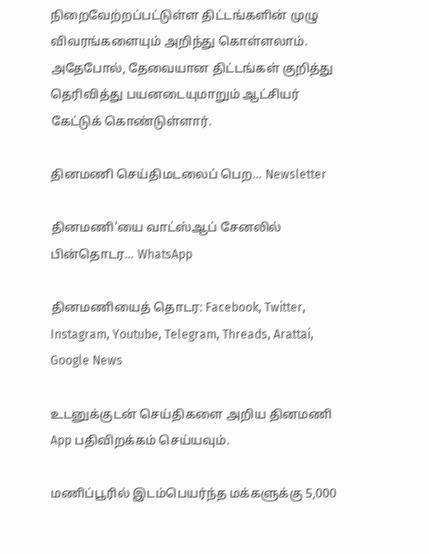நிறைவேற்றப்பட்டுள்ள திட்டங்களின் முழு விவரங்களையும் அறிந்து கொள்ளலாம். அதேபோல், தேவையான திட்டங்கள் குறித்து தெரிவித்து பயனடையுமாறும் ஆட்சியர் கேட்டுக் கொண்டுள்ளார்.

தினமணி செய்திமடலைப் பெற... Newsletter

தினமணி'யை வாட்ஸ்ஆப் சேனலில் பின்தொடர... WhatsApp

தினமணியைத் தொடர: Facebook, Twitter, Instagram, Youtube, Telegram, Threads, Arattai, Google News

உடனுக்குடன் செய்திகளை அறிய தினமணி App பதிவிறக்கம் செய்யவும்.

மணிப்பூரில் இடம்பெயர்ந்த மக்களுக்கு 5,000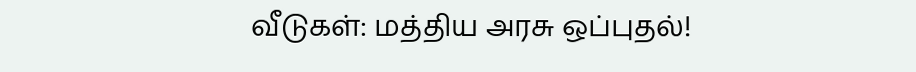வீடுகள்: மத்திய அரசு ஒப்புதல்!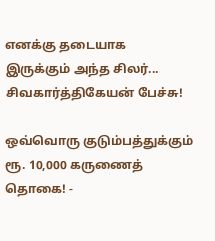எனக்கு தடையாக இருக்கும் அந்த சிலர்... சிவகார்த்திகேயன் பேச்சு!

ஒவ்வொரு குடும்பத்துக்கும் ரூ. 10,000 கருணைத் தொகை! -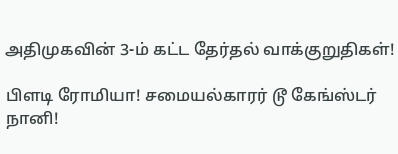அதிமுகவின் 3-ம் கட்ட தேர்தல் வாக்குறுதிகள்!

பிளடி ரோமியா! சமையல்காரர் டூ கேங்ஸ்டர் நானி!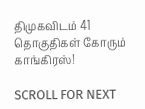திமுகவிடம் 41 தொகுதிகள் கோரும் காங்கிரஸ்!

SCROLL FOR NEXT